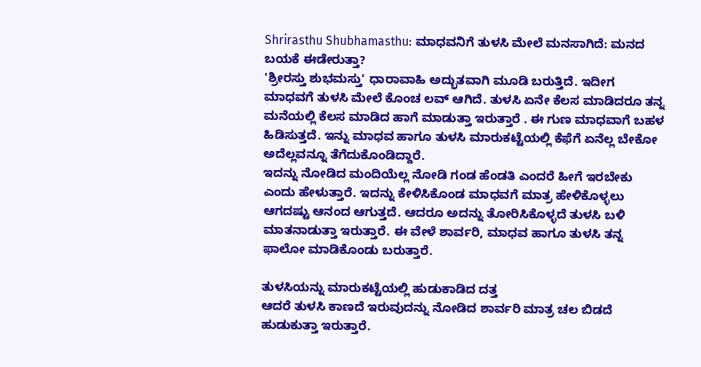Shrirasthu Shubhamasthu: ಮಾಧವನಿಗೆ ತುಳಸಿ ಮೇಲೆ ಮನಸಾಗಿದೆ: ಮನದ ಬಯಕೆ ಈಡೇರುತ್ತಾ?
'ಶ್ರೀರಸ್ತು ಶುಭಮಸ್ತು' ಧಾರಾವಾಹಿ ಅದ್ಭುತವಾಗಿ ಮೂಡಿ ಬರುತ್ತಿದೆ. ಇದೀಗ ಮಾಧವಗೆ ತುಳಸಿ ಮೇಲೆ ಕೊಂಚ ಲವ್ ಆಗಿದೆ. ತುಳಸಿ ಏನೇ ಕೆಲಸ ಮಾಡಿದರೂ ತನ್ನ ಮನೆಯಲ್ಲಿ ಕೆಲಸ ಮಾಡಿದ ಹಾಗೆ ಮಾಡುತ್ತಾ ಇರುತ್ತಾರೆ . ಈ ಗುಣ ಮಾಧವಾಗೆ ಬಹಳ ಹಿಡಿಸುತ್ತದೆ. ಇನ್ನು ಮಾಧವ ಹಾಗೂ ತುಳಸಿ ಮಾರುಕಟ್ಟೆಯಲ್ಲಿ ಕೆಫೆಗೆ ಏನೆಲ್ಲ ಬೇಕೋ ಅದೆಲ್ಲವನ್ನೂ ತೆಗೆದುಕೊಂಡಿದ್ದಾರೆ.
ಇದನ್ನು ನೋಡಿದ ಮಂದಿಯೆಲ್ಲ ನೋಡಿ ಗಂಡ ಹೆಂಡತಿ ಎಂದರೆ ಹೀಗೆ ಇರಬೇಕು ಎಂದು ಹೇಳುತ್ತಾರೆ. ಇದನ್ನು ಕೇಳಿಸಿಕೊಂಡ ಮಾಧವಗೆ ಮಾತ್ರ ಹೇಳಿಕೊಳ್ಳಲು ಆಗದಷ್ಟು ಆನಂದ ಆಗುತ್ತದೆ. ಆದರೂ ಅದನ್ನು ತೋರಿಸಿಕೊಳ್ಳದೆ ತುಳಸಿ ಬಳಿ ಮಾತನಾಡುತ್ತಾ ಇರುತ್ತಾರೆ. ಈ ವೇಳೆ ಶಾರ್ವರಿ, ಮಾಧವ ಹಾಗೂ ತುಳಸಿ ತನ್ನ ಫಾಲೋ ಮಾಡಿಕೊಂಡು ಬರುತ್ತಾರೆ.

ತುಳಸಿಯನ್ನು ಮಾರುಕಟ್ಟೆಯಲ್ಲಿ ಹುಡುಕಾಡಿದ ದತ್ತ
ಆದರೆ ತುಳಸಿ ಕಾಣದೆ ಇರುವುದನ್ನು ನೋಡಿದ ಶಾರ್ವರಿ ಮಾತ್ರ ಚಲ ಬಿಡದೆ ಹುಡುಕುತ್ತಾ ಇರುತ್ತಾರೆ.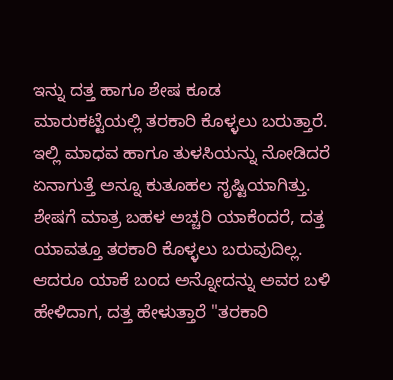ಇನ್ನು ದತ್ತ ಹಾಗೂ ಶೇಷ ಕೂಡ ಮಾರುಕಟ್ಟೆಯಲ್ಲಿ ತರಕಾರಿ ಕೊಳ್ಳಲು ಬರುತ್ತಾರೆ. ಇಲ್ಲಿ ಮಾಧವ ಹಾಗೂ ತುಳಸಿಯನ್ನು ನೋಡಿದರೆ ಏನಾಗುತ್ತೆ ಅನ್ನೂ ಕುತೂಹಲ ಸೃಷ್ಟಿಯಾಗಿತ್ತು.
ಶೇಷಗೆ ಮಾತ್ರ ಬಹಳ ಅಚ್ಚರಿ ಯಾಕೆಂದರೆ, ದತ್ತ ಯಾವತ್ತೂ ತರಕಾರಿ ಕೊಳ್ಳಲು ಬರುವುದಿಲ್ಲ. ಆದರೂ ಯಾಕೆ ಬಂದ ಅನ್ನೋದನ್ನು ಅವರ ಬಳಿ ಹೇಳಿದಾಗ, ದತ್ತ ಹೇಳುತ್ತಾರೆ "ತರಕಾರಿ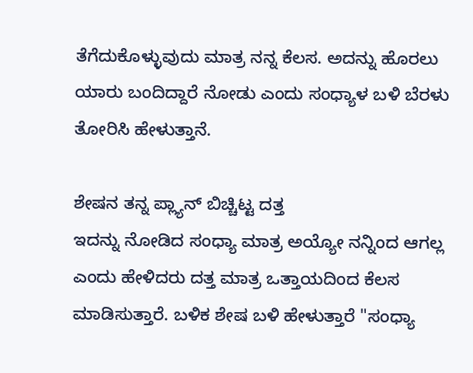ತೆಗೆದುಕೊಳ್ಳುವುದು ಮಾತ್ರ ನನ್ನ ಕೆಲಸ. ಅದನ್ನು ಹೊರಲು ಯಾರು ಬಂದಿದ್ದಾರೆ ನೋಡು ಎಂದು ಸಂಧ್ಯಾಳ ಬಳಿ ಬೆರಳು ತೋರಿಸಿ ಹೇಳುತ್ತಾನೆ.

ಶೇಷನ ತನ್ನ ಪ್ಲ್ಯಾನ್ ಬಿಚ್ಚಿಟ್ಟ ದತ್ತ
ಇದನ್ನು ನೋಡಿದ ಸಂಧ್ಯಾ ಮಾತ್ರ ಅಯ್ಯೋ ನನ್ನಿಂದ ಆಗಲ್ಲ ಎಂದು ಹೇಳಿದರು ದತ್ತ ಮಾತ್ರ ಒತ್ತಾಯದಿಂದ ಕೆಲಸ ಮಾಡಿಸುತ್ತಾರೆ. ಬಳಿಕ ಶೇಷ ಬಳಿ ಹೇಳುತ್ತಾರೆ "ಸಂಧ್ಯಾ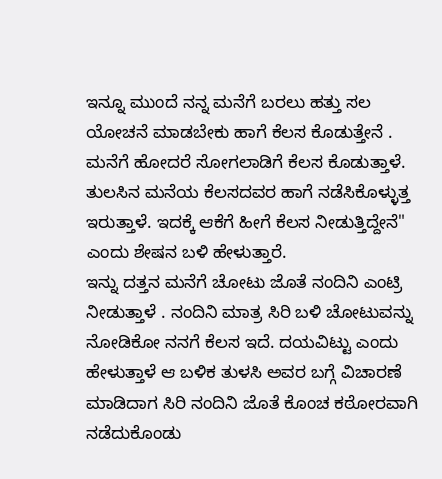ಇನ್ನೂ ಮುಂದೆ ನನ್ನ ಮನೆಗೆ ಬರಲು ಹತ್ತು ಸಲ ಯೋಚನೆ ಮಾಡಬೇಕು ಹಾಗೆ ಕೆಲಸ ಕೊಡುತ್ತೇನೆ . ಮನೆಗೆ ಹೋದರೆ ಸೋಗಲಾಡಿಗೆ ಕೆಲಸ ಕೊಡುತ್ತಾಳೆ. ತುಲಸಿನ ಮನೆಯ ಕೆಲಸದವರ ಹಾಗೆ ನಡೆಸಿಕೊಳ್ಳುತ್ತ ಇರುತ್ತಾಳೆ. ಇದಕ್ಕೆ ಆಕೆಗೆ ಹೀಗೆ ಕೆಲಸ ನೀಡುತ್ತಿದ್ದೇನೆ" ಎಂದು ಶೇಷನ ಬಳಿ ಹೇಳುತ್ತಾರೆ.
ಇನ್ನು ದತ್ತನ ಮನೆಗೆ ಚೋಟು ಜೊತೆ ನಂದಿನಿ ಎಂಟ್ರಿ ನೀಡುತ್ತಾಳೆ . ನಂದಿನಿ ಮಾತ್ರ ಸಿರಿ ಬಳಿ ಚೋಟುವನ್ನು ನೋಡಿಕೋ ನನಗೆ ಕೆಲಸ ಇದೆ. ದಯವಿಟ್ಟು ಎಂದು ಹೇಳುತ್ತಾಳೆ ಆ ಬಳಿಕ ತುಳಸಿ ಅವರ ಬಗ್ಗೆ ವಿಚಾರಣೆ ಮಾಡಿದಾಗ ಸಿರಿ ನಂದಿನಿ ಜೊತೆ ಕೊಂಚ ಕಠೋರವಾಗಿ ನಡೆದುಕೊಂಡು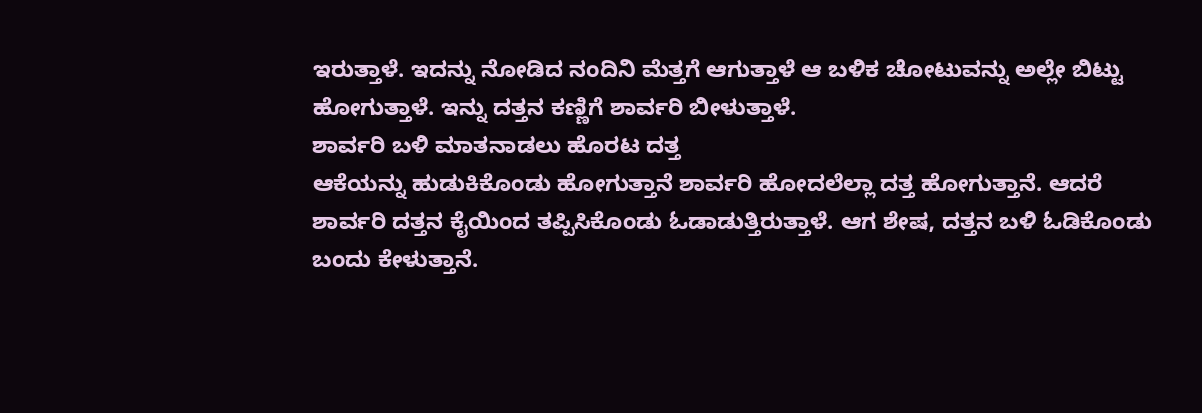ಇರುತ್ತಾಳೆ. ಇದನ್ನು ನೋಡಿದ ನಂದಿನಿ ಮೆತ್ತಗೆ ಆಗುತ್ತಾಳೆ ಆ ಬಳಿಕ ಚೋಟುವನ್ನು ಅಲ್ಲೇ ಬಿಟ್ಟು ಹೋಗುತ್ತಾಳೆ. ಇನ್ನು ದತ್ತನ ಕಣ್ಣಿಗೆ ಶಾರ್ವರಿ ಬೀಳುತ್ತಾಳೆ.
ಶಾರ್ವರಿ ಬಳಿ ಮಾತನಾಡಲು ಹೊರಟ ದತ್ತ
ಆಕೆಯನ್ನು ಹುಡುಕಿಕೊಂಡು ಹೋಗುತ್ತಾನೆ ಶಾರ್ವರಿ ಹೋದಲೆಲ್ಲಾ ದತ್ತ ಹೋಗುತ್ತಾನೆ. ಆದರೆ ಶಾರ್ವರಿ ದತ್ತನ ಕೈಯಿಂದ ತಪ್ಪಿಸಿಕೊಂಡು ಓಡಾಡುತ್ತಿರುತ್ತಾಳೆ. ಆಗ ಶೇಷ, ದತ್ತನ ಬಳಿ ಓಡಿಕೊಂಡು ಬಂದು ಕೇಳುತ್ತಾನೆ.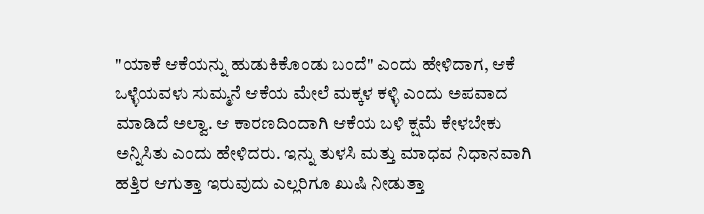"ಯಾಕೆ ಆಕೆಯನ್ನು ಹುಡುಕಿಕೊಂಡು ಬಂದೆ" ಎಂದು ಹೇಳಿದಾಗ, ಆಕೆ ಒಳ್ಳೆಯವಳು ಸುಮ್ಮನೆ ಆಕೆಯ ಮೇಲೆ ಮಕ್ಕಳ ಕಳ್ಳಿ ಎಂದು ಅಪವಾದ ಮಾಡಿದೆ ಅಲ್ವಾ. ಆ ಕಾರಣದಿಂದಾಗಿ ಆಕೆಯ ಬಳಿ ಕ್ಷಮೆ ಕೇಳಬೇಕು ಅನ್ನಿಸಿತು ಎಂದು ಹೇಳಿದರು. ಇನ್ನು ತುಳಸಿ ಮತ್ತು ಮಾಧವ ನಿಧಾನವಾಗಿ ಹತ್ತಿರ ಆಗುತ್ತಾ ಇರುವುದು ಎಲ್ಲರಿಗೂ ಖುಷಿ ನೀಡುತ್ತಾ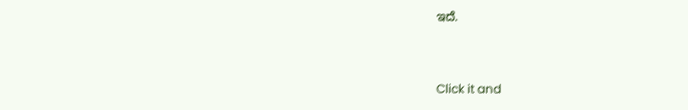ಇದೆ.


Click it and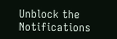Unblock the Notifications